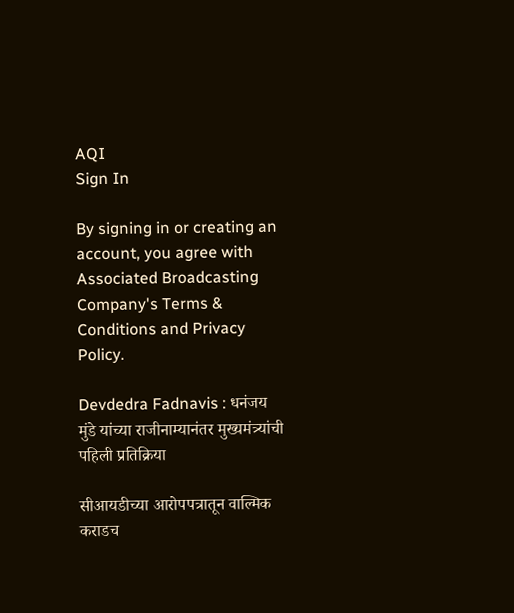AQI
Sign In

By signing in or creating an account, you agree with Associated Broadcasting Company's Terms & Conditions and Privacy Policy.

Devdedra Fadnavis : धनंजय मुंडे यांच्या राजीनाम्यानंतर मुख्यमंत्र्यांची पहिली प्रतिक्रिया

सीआयडीच्या आरोपपत्रातून वाल्मिक कराडच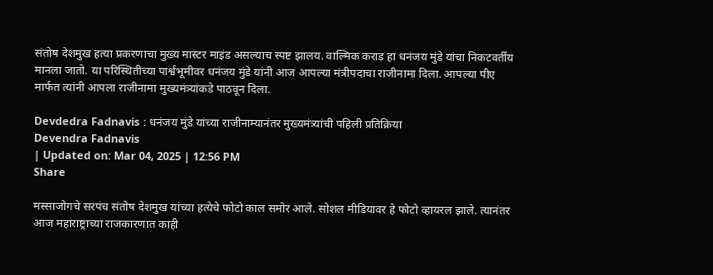संतोष देशमुख हत्या प्रकरणाचा मुख्य मास्टर माइंड असल्याच स्पष्ट झालय. वाल्मिक कराड हा धनंजय मुंडे यांचा निकटवर्तीय मानला जातो. या परिस्थितीच्या पार्श्वभूमीवर धनंजय मुंडे यांनी आज आपल्या मंत्रीपदाचा राजीनामा दिला. आपल्या पीए मार्फत त्यांनी आपला राजीनामा मुख्यमंत्र्यांकडे पाठवून दिला.

Devdedra Fadnavis : धनंजय मुंडे यांच्या राजीनाम्यानंतर मुख्यमंत्र्यांची पहिली प्रतिक्रिया
Devendra Fadnavis
| Updated on: Mar 04, 2025 | 12:56 PM
Share

मस्साजोगचे सरपंच संतोष देशमुख यांच्या हत्येचे फोटो काल समोर आले. सोशल मीडियावर हे फोटो व्हायरल झाले. त्यानंतर आज महाराष्ट्राच्या राजकारणात काही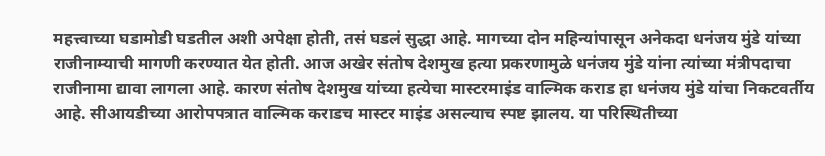महत्त्वाच्या घडामोडी घडतील अशी अपेक्षा होती, तसं घडलं सुद्धा आहे. मागच्या दोन महिन्यांपासून अनेकदा धनंजय मुंडे यांच्या राजीनाम्याची मागणी करण्यात येत होती. आज अखेर संतोष देशमुख हत्या प्रकरणामुळे धनंजय मुंडे यांना त्यांच्या मंत्रीपदाचा राजीनामा द्यावा लागला आहे. कारण संतोष देशमुख यांच्या हत्येचा मास्टरमाइंड वाल्मिक कराड हा धनंजय मुंडे यांचा निकटवर्तीय आहे. सीआयडीच्या आरोपपत्रात वाल्मिक कराडच मास्टर माइंड असल्याच स्पष्ट झालय. या परिस्थितीच्या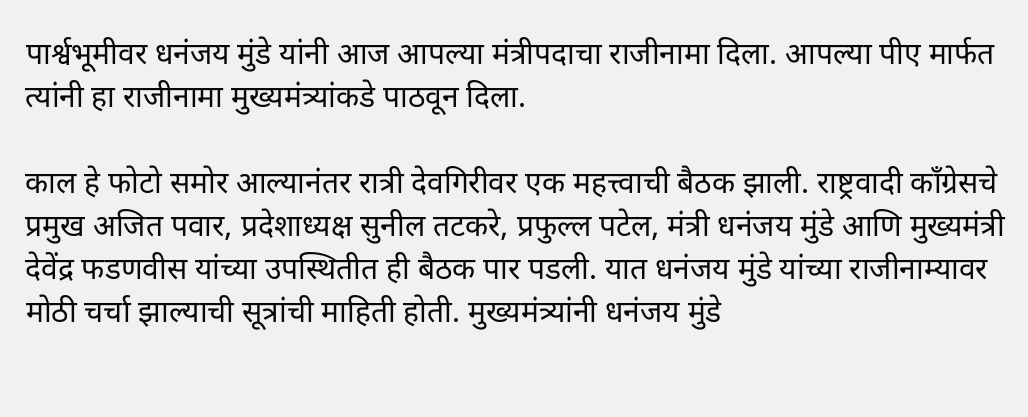पार्श्वभूमीवर धनंजय मुंडे यांनी आज आपल्या मंत्रीपदाचा राजीनामा दिला. आपल्या पीए मार्फत त्यांनी हा राजीनामा मुख्यमंत्र्यांकडे पाठवून दिला.

काल हे फोटो समोर आल्यानंतर रात्री देवगिरीवर एक महत्त्वाची बैठक झाली. राष्ट्रवादी काँग्रेसचे प्रमुख अजित पवार, प्रदेशाध्यक्ष सुनील तटकरे, प्रफुल्ल पटेल, मंत्री धनंजय मुंडे आणि मुख्यमंत्री देवेंद्र फडणवीस यांच्या उपस्थितीत ही बैठक पार पडली. यात धनंजय मुंडे यांच्या राजीनाम्यावर मोठी चर्चा झाल्याची सूत्रांची माहिती होती. मुख्यमंत्र्यांनी धनंजय मुंडे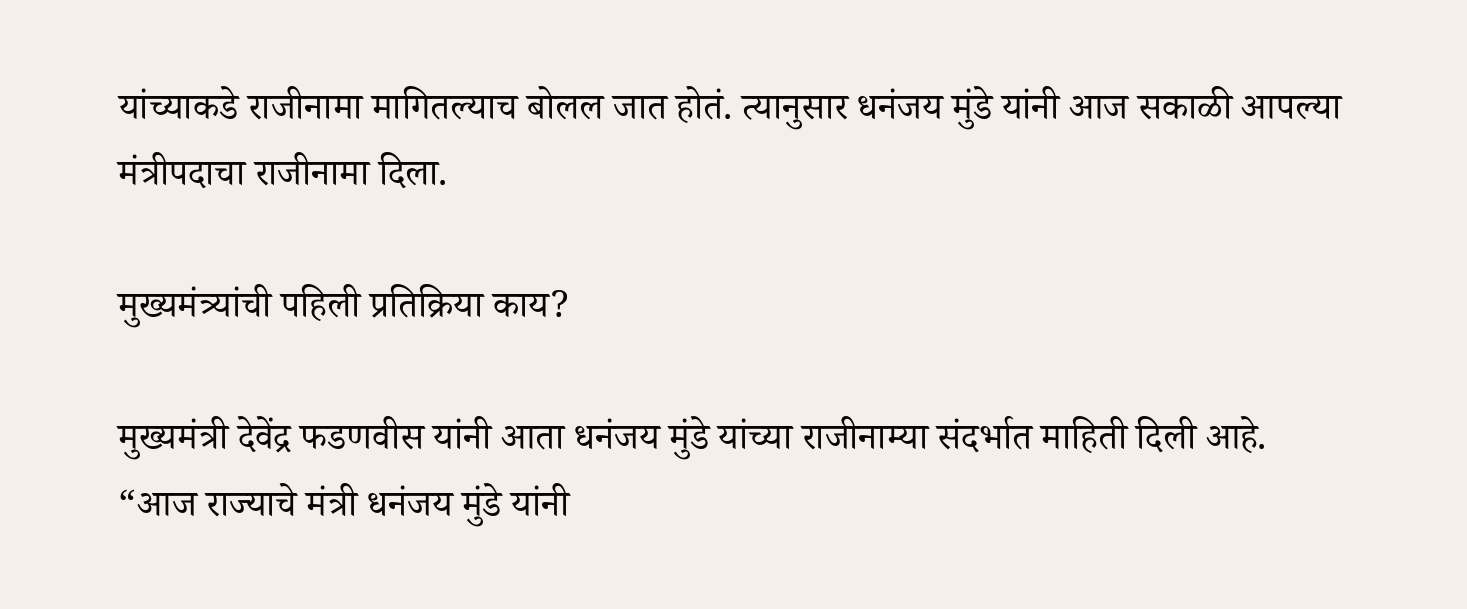यांच्याकडे राजीनामा मागितल्याच बोलल जात होतं. त्यानुसार धनंजय मुंडे यांनी आज सकाळी आपल्या मंत्रीपदाचा राजीनामा दिला.

मुख्यमंत्र्यांची पहिली प्रतिक्रिया काय?

मुख्यमंत्री देवेंद्र फडणवीस यांनी आता धनंजय मुंडे यांच्या राजीनाम्या संदर्भात माहिती दिली आहे. “आज राज्याचे मंत्री धनंजय मुंडे यांनी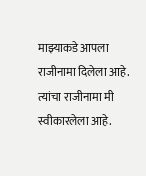माझ्याकडे आपला राजीनामा दिलेला आहे. त्यांचा राजीनामा मी स्वीकारलेला आहे.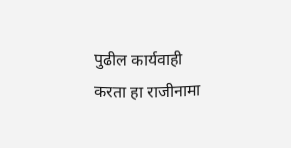पुढील कार्यवाही करता हा राजीनामा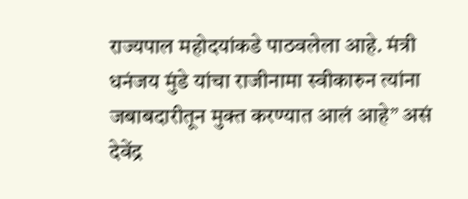राज्यपाल महोदयांकडे पाठवलेला आहे. मंत्री धनंजय मुंडे यांचा राजीनामा स्वीकारुन त्यांना जबाबदारीतून मुक्त करण्यात आलं आहे” असं देवेंद्र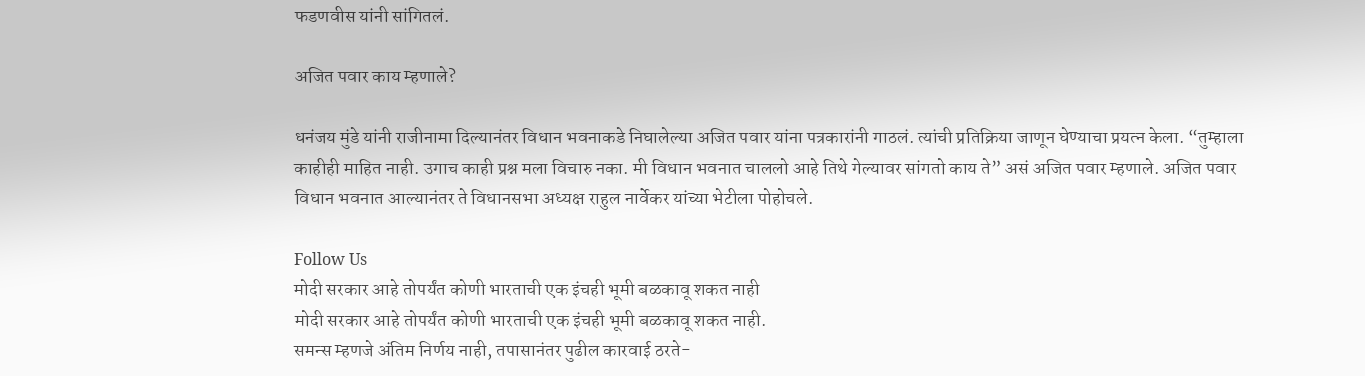फडणवीस यांनी सांगितलं.

अजित पवार काय म्हणाले?

धनंजय मुंडे यांनी राजीनामा दिल्यानंतर विधान भवनाकडे निघालेल्या अजित पवार यांना पत्रकारांनी गाठलं. त्यांची प्रतिक्रिया जाणून घेण्याचा प्रयत्न केला. “तुम्हाला काहीही माहित नाही. उगाच काही प्रश्न मला विचारु नका. मी विधान भवनात चाललो आहे तिथे गेल्यावर सांगतो काय ते” असं अजित पवार म्हणाले. अजित पवार विधान भवनात आल्यानंतर ते विधानसभा अध्यक्ष राहुल नार्वेकर यांच्या भेटीला पोहोचले.

Follow Us
मोदी सरकार आहे तोपर्यंत कोणी भारताची एक इंचही भूमी बळकावू शकत नाही
मोदी सरकार आहे तोपर्यंत कोणी भारताची एक इंचही भूमी बळकावू शकत नाही.
समन्स म्हणजे अंतिम निर्णय नाही, तपासानंतर पुढील कारवाई ठरते-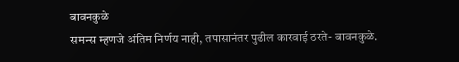बावनकुळे
समन्स म्हणजे अंतिम निर्णय नाही, तपासानंतर पुढील कारवाई ठरते- बावनकुळे.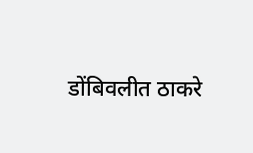डोंबिवलीत ठाकरे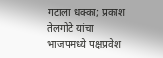गटाला धक्का; प्रकाश तेलगोटे यांचा भाजपमध्ये पक्षप्रवेश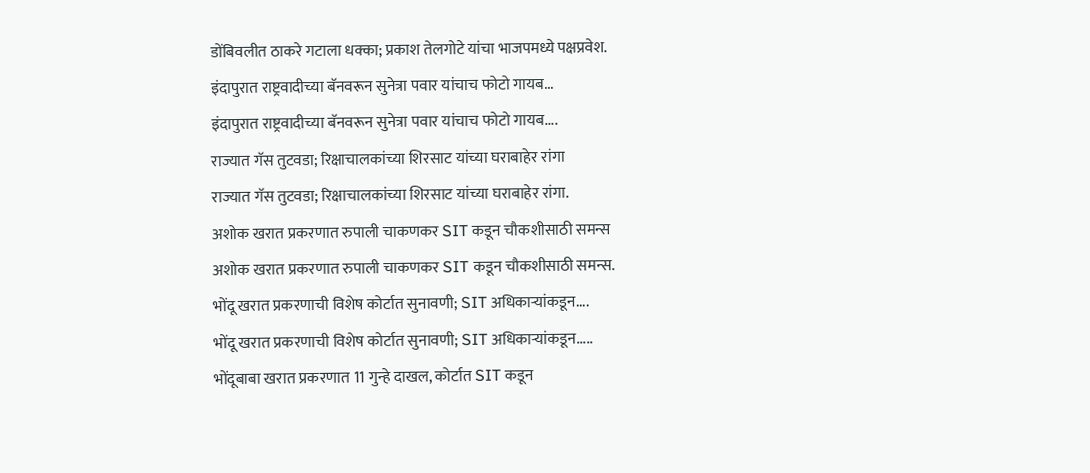डोंबिवलीत ठाकरे गटाला धक्का; प्रकाश तेलगोटे यांचा भाजपमध्ये पक्षप्रवेश.
इंदापुरात राष्ट्रवादीच्या बॅनवरून सुनेत्रा पवार यांचाच फोटो गायब...
इंदापुरात राष्ट्रवादीच्या बॅनवरून सुनेत्रा पवार यांचाच फोटो गायब....
राज्यात गॅस तुटवडा; रिक्षाचालकांच्या शिरसाट यांच्या घराबाहेर रांगा
राज्यात गॅस तुटवडा; रिक्षाचालकांच्या शिरसाट यांच्या घराबाहेर रांगा.
अशोक खरात प्रकरणात रुपाली चाकणकर SIT कडून चौकशीसाठी समन्स
अशोक खरात प्रकरणात रुपाली चाकणकर SIT कडून चौकशीसाठी समन्स.
भोंदू खरात प्रकरणाची विशेष कोर्टात सुनावणी; SIT अधिकाऱ्यांकडून....
भोंदू खरात प्रकरणाची विशेष कोर्टात सुनावणी; SIT अधिकाऱ्यांकडून.....
भोंदूबाबा खरात प्रकरणात 11 गुन्हे दाखल, कोर्टात SIT कडून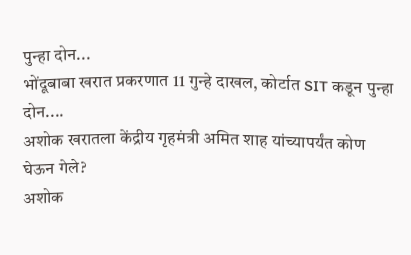पुन्हा दोन...
भोंदूबाबा खरात प्रकरणात 11 गुन्हे दाखल, कोर्टात SIT कडून पुन्हा दोन....
अशोक खरातला केंद्रीय गृहमंत्री अमित शाह यांच्यापर्यंत कोण घेऊन गेले?
अशोक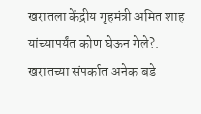खरातला केंद्रीय गृहमंत्री अमित शाह यांच्यापर्यंत कोण घेऊन गेले?.
खरातच्या संपर्कात अनेक बडे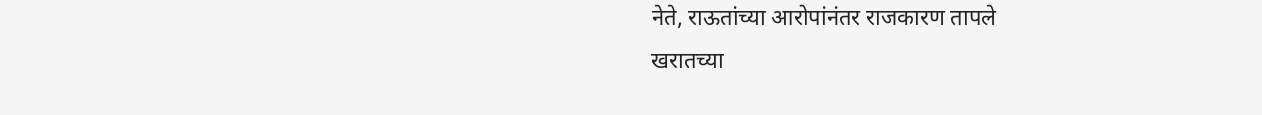नेते, राऊतांच्या आरोपांनंतर राजकारण तापले
खरातच्या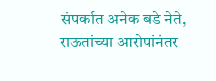संपर्कात अनेक बडे नेते, राऊतांच्या आरोपांनंतर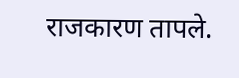राजकारण तापले.